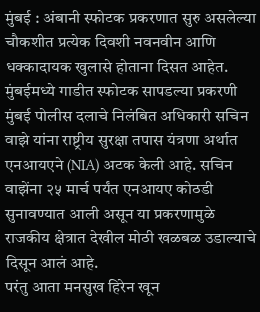मुंबई : अंबानी स्फोटक प्रकरणात सुरु असलेल्या चौकशीत प्रत्येक दिवशी नवनवीन आणि धक्कादायक खुलासे होताना दिसत आहेत. मुंबईमध्ये गाडीत स्फोटक सापडल्या प्रकरणी मुंबई पोलीस दलाचे निलंबित अधिकारी सचिन वाझे यांना राष्ट्रीय सुरक्षा तपास यंत्रणा अर्थात एनआयएने (NIA) अटक केली आहे. सचिन वाझेंना २५ मार्च पर्यंत एनआयए कोठडी सुनावण्यात आली असून या प्रकरणामुळे राजकीय क्षेत्रात देखील मोठी खळबळ उडाल्याचे दिसून आलं आहे.
परंतु आता मनसुख हिरेन खून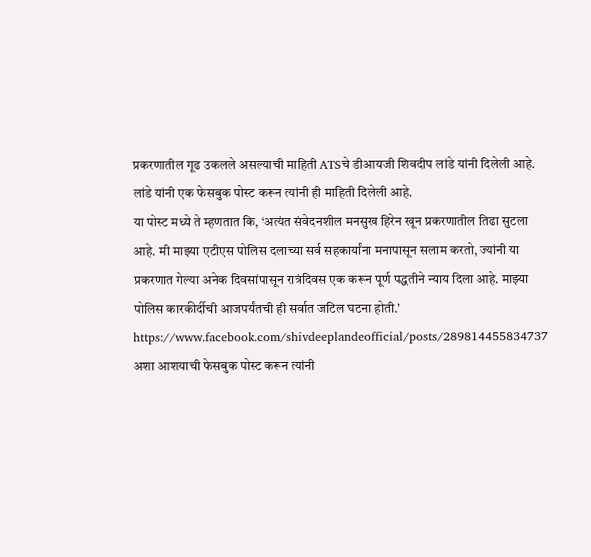प्रकरणातील गूढ उकलले असल्याची माहिती ATSचे डीआयजी शिवदीप लांडे यांनी दिलेली आहे. लांडे यांनी एक फेसबुक पोस्ट करून त्यांनी ही माहिती दिलेली आहे.
या पोस्ट मध्ये ते म्हणतात कि, ‘अत्यंत संवेदनशील मनसुख हिरेन खून प्रकरणातील तिढा सुटला आहे. मी माझ्या एटीएस पोलिस दलाच्या सर्व सहकार्यांना मनापासून सलाम करतो, ज्यांनी या प्रकरणात गेल्या अनेक दिवसांपासून रात्रंदिवस एक करून पूर्ण पद्धतीने न्याय दिला आहे. माझ्या पोलिस कारकीर्दीची आजपर्यंतची ही सर्वात जटिल घटना होती.’
https://www.facebook.com/shivdeeplandeofficial/posts/289814455834737
अशा आशयाची फेसबुक पोस्ट करून त्यांनी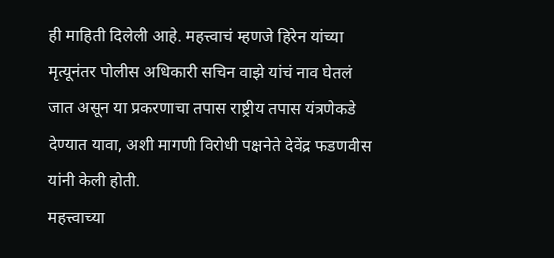ही माहिती दिलेली आहे. महत्त्वाचं म्हणजे हिरेन यांच्या मृत्यूनंतर पोलीस अधिकारी सचिन वाझे यांचं नाव घेतलं जात असून या प्रकरणाचा तपास राष्ट्रीय तपास यंत्रणेकडे देण्यात यावा, अशी मागणी विरोधी पक्षनेते देवेंद्र फडणवीस यांनी केली होती.
महत्त्वाच्या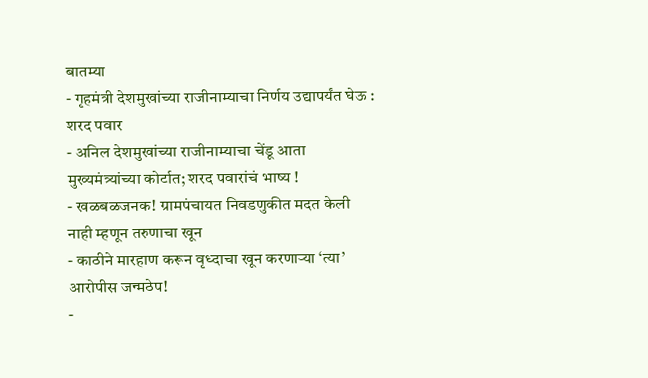बातम्या
- गृहमंत्री देशमुखांच्या राजीनाम्याचा निर्णय उद्यापर्यंत घेऊ : शरद पवार
- अनिल देशमुखांच्या राजीनाम्याचा चेंडू आता मुख्यमंत्र्यांच्या कोर्टात; शरद पवारांचं भाष्य !
- खळबळजनक! ग्रामपंचायत निवडणुकीत मदत केली नाही म्हणून तरुणाचा खून
- काठीने मारहाण करून वृध्दाचा खून करणाऱ्या ‘त्या’ आरोपीस जन्मठेप!
-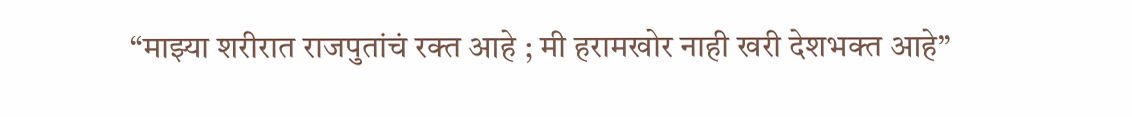“माझ्या शरीरात राजपुतांचं रक्त आहे ; मी हरामखोर नाही खरी देशभक्त आहे”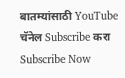बातम्यांसाठी YouTube चॅनेल Subscribe करा
Subscribe Now